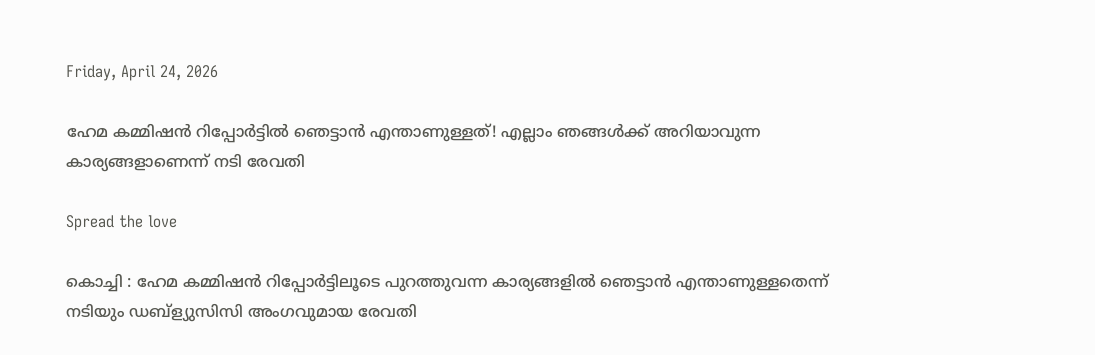Friday, April 24, 2026

ഹേമ കമ്മിഷൻ റിപ്പോർട്ടിൽ ഞെട്ടാൻ എന്താണുള്ളത്! എല്ലാം ഞങ്ങള്‍ക്ക് അറിയാവുന്ന കാര്യങ്ങളാണെന്ന് നടി രേവതി

Spread the love

കൊച്ചി : ഹേമ കമ്മിഷൻ റിപ്പോർട്ടിലൂടെ പുറത്തുവന്ന കാര്യങ്ങളില്‍ ഞെട്ടാൻ എന്താണുള്ളതെന്ന് നടിയും ഡബ്ള്യുസിസി അംഗവുമായ രേവതി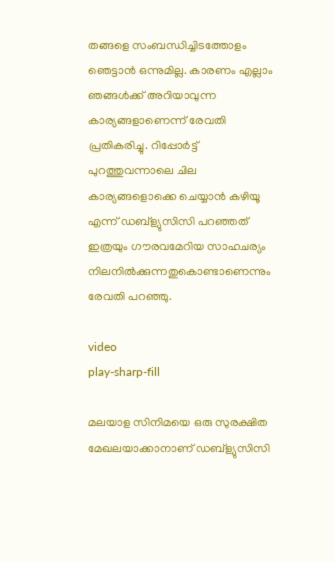തങ്ങളെ സംബന്ധിച്ചിടത്തോളം ഞെട്ടാൻ ഒന്നുമില്ല. കാരണം എല്ലാം ഞങ്ങള്‍ക്ക് അറിയാവുന്ന കാര്യങ്ങളാണെന്ന് രേവതി പ്രതികരിച്ചു. റിപ്പോർട്ട് പുറത്തുവന്നാലെ ചില കാര്യങ്ങളൊക്കെ ചെയ്യാൻ കഴിയൂ എന്ന് ഡബ്ള്യുസിസി പറഞ്ഞത് ഇത്രയും ഗൗരവമേറിയ സാഹചര്യം നിലനില്‍ക്കുന്നതുകൊണ്ടാണെന്നും രേവതി പറഞ്ഞു.

video
play-sharp-fill

മലയാള സിനിമയെ ഒരു സുരക്ഷിത മേഖലയാക്കാനാണ് ഡബ്ള്യുസിസി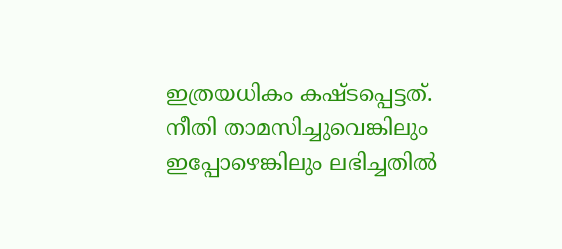ഇത്രയധികം കഷ്‌ടപ്പെട്ടത്. നീതി താമസിച്ചുവെങ്കിലും ഇപ്പോഴെങ്കിലും ലഭിച്ചതില്‍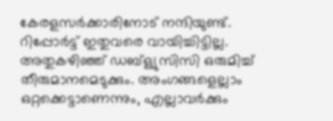കേരളസർക്കാരിനോട് നന്ദിയുണ്ട്. റിപ്പോർട്ട് ഇതുവരെ വായിച്ചിട്ടില്ല. അതുകഴിഞ്ഞ് ഡബ്ള്യുസിസി ഒരുമിച്ച്‌ തീരുമാനമെടുക്കും. അംഗങ്ങളെല്ലാം ഒറ്റക്കെട്ടാണെന്നും, എല്ലാവർക്കും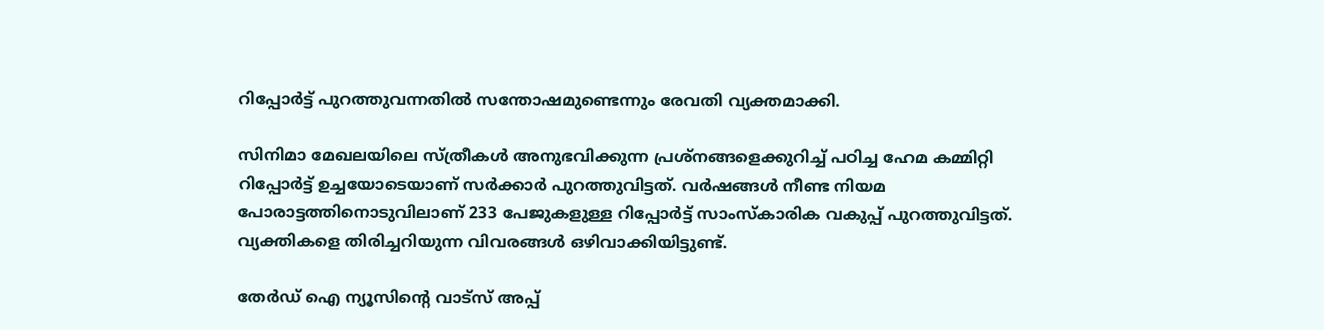റിപ്പോർട്ട് പുറത്തുവന്നതില്‍ സന്തോഷമുണ്ടെന്നും രേവതി വ്യക്തമാക്കി.

സിനിമാ മേഖലയിലെ സ്ത്രീകള്‍ അനുഭവിക്കുന്ന പ്രശ്നങ്ങളെക്കുറിച്ച്‌ പഠിച്ച ഹേമ കമ്മിറ്റി റിപ്പോർട്ട് ഉച്ചയോടെയാണ് സർക്കാർ പുറത്തുവിട്ടത്. വ‍ർഷങ്ങള്‍ നീണ്ട നിയമ പോരാട്ടത്തിനൊടുവിലാണ് 233 പേജുകളുള്ള റിപ്പോർട്ട് സാംസ്കാരിക വകുപ്പ് പുറത്തുവിട്ടത്. വ്യക്തികളെ തിരിച്ചറിയുന്ന വിവരങ്ങള്‍ ഒഴിവാക്കിയിട്ടുണ്ട്.

തേർഡ് ഐ ന്യൂസിന്റെ വാട്സ് അപ്പ്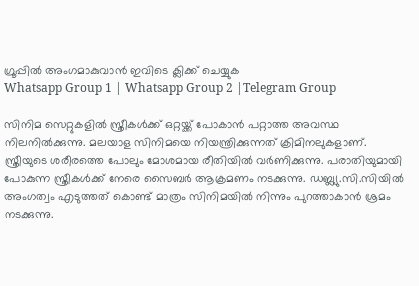ഗ്രൂപ്പിൽ അംഗമാകുവാൻ ഇവിടെ ക്ലിക്ക് ചെയ്യുക
Whatsapp Group 1 | Whatsapp Group 2 |Telegram Group

സിനിമ സെറ്റുകളില്‍ സ്ത്രീകള്‍ക്ക് ഒറ്റയ്ക്ക് പോകാൻ പറ്റാത്ത അവസ്ഥ നിലനില്‍ക്കുന്നു. മലയാള സിനിമയെ നിയന്ത്രിക്കുന്നത് ക്രിമിനലുകളാണ്. സ്ത്രീയുടെ ശരീരത്തെ പോലും മോശമായ രീതിയില്‍ വർണിക്കുന്നു. പരാതിയുമായി പോകുന്ന സ്ത്രീകള്‍ക്ക് നേരെ സൈബർ ആക്രമണം നടക്കുന്നു. ഡബ്ല്യു.സി.സിയില്‍ അംഗത്വം എടുത്തത് കൊണ്ട് മാത്രം സിനിമയില്‍ നിന്നും പുറത്താകാൻ ശ്രമം നടക്കുന്നു.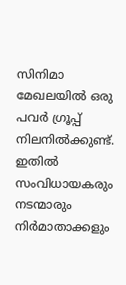സിനിമാ മേഖലയില്‍ ഒരു പവർ ഗ്രൂപ്പ് നിലനില്‍ക്കുണ്ട്. ഇതില്‍ സംവിധായകരും നടന്മാരും നിർമാതാക്കളും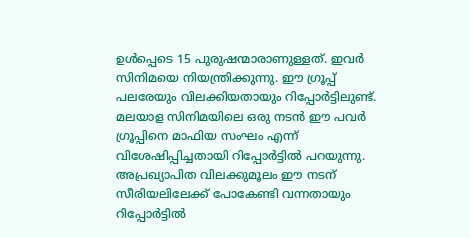ഉള്‍പ്പെടെ 15 പുരുഷന്മാരാണുള്ളത്. ഇവർ സിനിമയെ നിയന്ത്രിക്കുന്നു. ഈ ഗ്രൂപ്പ് പലരേയും വിലക്കിയതായും റിപ്പോർട്ടിലുണ്ട്. മലയാള സിനിമയിലെ ഒരു നടൻ ഈ പവർ ഗ്രൂപ്പിനെ മാഫിയ സംഘം എന്ന് വിശേഷിപ്പിച്ചതായി റിപ്പോർട്ടില്‍ പറയുന്നു. അപ്രഖ്യാപിത വിലക്കുമൂലം ഈ നടന് സീരിയലിലേക്ക് പോകേണ്ടി വന്നതായും റിപ്പോർട്ടില്‍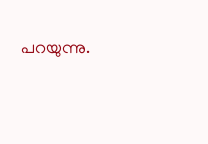പറയുന്നു.